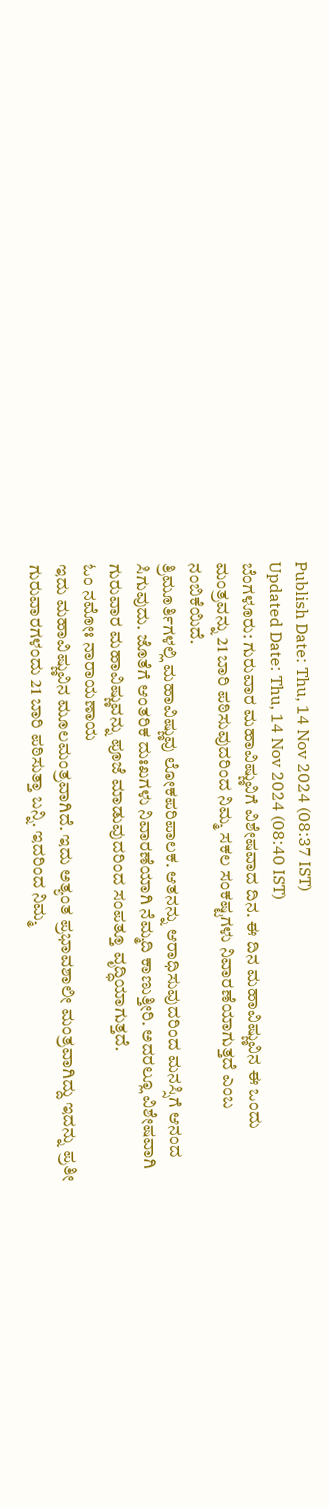Publish Date: Thu, 14 Nov 2024 (08:37 IST)
Updated Date: Thu, 14 Nov 2024 (08:40 IST)
ಬೆಂಗಳೂರು: ಗುರುವಾರ ಮಹಾವಿಷ್ಣುವಿಗೆ ವಿಶೇಷವಾದ ದಿನ. ಈ ದಿನ ಮಹಾವಿಷ್ಣುವಿನ ಈ ಒಂದು ಮಂತ್ರವನ್ನು 21 ಬಾರಿ ಪಠಿಸುವುದರಿಂದ ನಿಮ್ಮ ಸಕಲ ಸಂಕಷ್ಟಗಳು ನಿವಾರಣೆಯಾಗುತ್ತದೆ ಎಂಬ ನಂಬಿಕೆಯಿದೆ.
ತ್ರಿಮೂರ್ತಿಗಳಲ್ಲಿ ಮಹಾವಿಷ್ಣುವು ಲೋಕಪರಿಪಾಲಕ. ಆತನನ್ನು ಆರಾಧಿಸುವುದರಿಂದ ಮನಸ್ಸಿಗೆ ಆನಂದ ಸಿಗುವುದು. ಜೊತೆಗೆ ಆಂತರಿಕ ದುಃಖಗಳು ನಿವಾರಣೆಯಾಗಿ ನೆಮ್ಮದಿ ಕಾಣುತ್ತೀರಿ. ಅದರಲ್ಲೂ ವಿಶೇಷವಾಗಿ ಗುರುವಾರ ಮಹಾವಿಷ್ಣುವನ್ನು ಪೂಜೆ ಮಾಡುವುದರಿಂದ ಸಂಪತ್ತೂ ವೃದ್ಧಿಯಾಗುತ್ತದೆ.
ಓಂ ನಮೋಃ ನಾರಾಯಣಾಯ
ಇದು ಮಹಾವಿಷ್ಣುವಿನ ಮೂಲಮಂತ್ರವಾಗಿದೆ. ಇದು ಅತ್ಯಂತ ಪ್ರಭಾವಶಾಲೀ ಮಂತ್ರವಾಗಿದ್ದು ಇದನ್ನು ಪ್ರತೀ ಗುರುವಾರಗಳಂದು 21 ಬಾರಿ ಪಠಿಸುತ್ತಾ ಬನ್ನಿ. ಇದರಿಂದ ನಿಮ್ಮ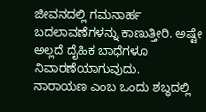ಜೀವನದಲ್ಲಿ ಗಮನಾರ್ಹ ಬದಲಾವಣೆಗಳನ್ನು ಕಾಣುತ್ತೀರಿ. ಅಷ್ಟೇ ಅಲ್ಲದೆ ದೈಹಿಕ ಬಾಧೆಗಳೂ ನಿವಾರಣೆಯಾಗುವುದು.
ನಾರಾಯಣ ಎಂಬ ಒಂದು ಶಬ್ಧದಲ್ಲಿ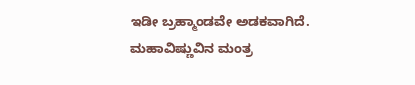ಇಡೀ ಬ್ರಹ್ಮಾಂಡವೇ ಅಡಕವಾಗಿದೆ. ಮಹಾವಿಷ್ಣುವಿನ ಮಂತ್ರ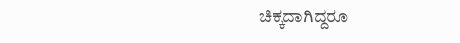ಚಿಕ್ಕದಾಗಿದ್ದರೂ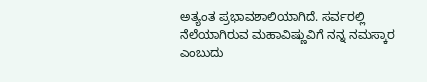ಅತ್ಯಂತ ಪ್ರಭಾವಶಾಲಿಯಾಗಿದೆ. ಸರ್ವರಲ್ಲಿ ನೆಲೆಯಾಗಿರುವ ಮಹಾವಿಷ್ಣುವಿಗೆ ನನ್ನ ನಮಸ್ಕಾರ ಎಂಬುದು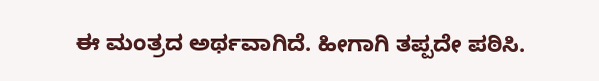ಈ ಮಂತ್ರದ ಅರ್ಥವಾಗಿದೆ. ಹೀಗಾಗಿ ತಪ್ಪದೇ ಪಠಿಸಿ.